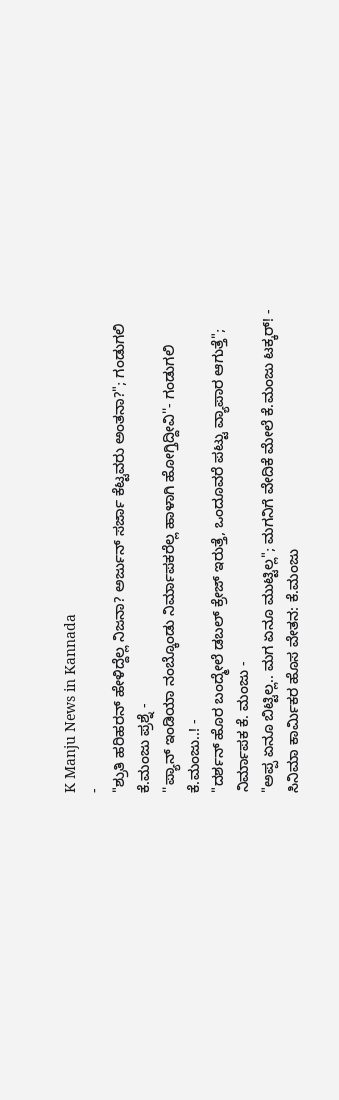K Manju News in Kannada
-
"ಶ್ರುತಿ ಹರಿಹರನ್ ಹೇಳಿದ್ದೆಲ್ಲ ನಿಜನಾ? ಅರ್ಜುನ್ ಸರ್ಜಾ ಕೆಟ್ಟವರು ಅಂತನಾ?"; ಗಂಡುಗಲಿ ಕೆ.ಮಂಜು ಪ್ರಶ್ನೆ -
''ಪ್ಯಾನ್ ಇಂಡಿಯಾ ನಂಬ್ಕೊಂಡು ನಿರ್ಮಾಪಕರೆಲ್ಲ ಹಾಳಾಗಿ ಹೋಗ್ತಿದ್ದೀವಿ''- ಗಂಡುಗಲಿ ಕೆ.ಮಂಜು..! -
"ದರ್ಶನ್ ಹೊರ ಬಂದ್ಮೇಲೆ ಡಬಲ್ ಕ್ರೇಜ್ ಇರುತ್ತೆ, ಒಂದೂವರೆ ಪಟ್ಟು ವ್ಯಾಪಾರ ಆಗುತ್ತೆ"; ನಿರ್ಮಾಪಕ ಕೆ. ಮಂಜು -
"ಅಪ್ಪ ಏನೂ ಬಿಟ್ಟಿಲ್ಲ.. ಮಗ ಏನೂ ಮುಟ್ಟಿಲ್ಲ"; ಮಗನಿಗೆ ವೇದಿಕೆ ಮೇಲೆ ಕೆ.ಮಂಜು ಟಕ್ಕರ್! -
ಸಿನಿಮಾ ಕಾರ್ಮಿಕರ ಹೊಸ ವೇತನ: ಕೆ.ಮಂಜು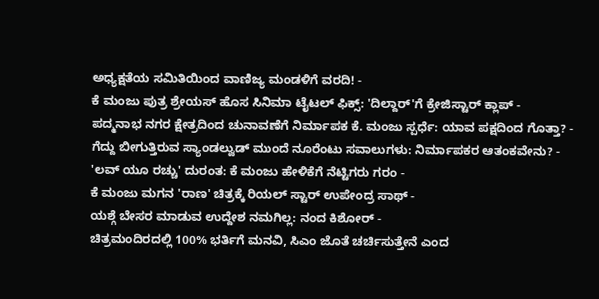ಅಧ್ಯಕ್ಷತೆಯ ಸಮಿತಿಯಿಂದ ವಾಣಿಜ್ಯ ಮಂಡಳಿಗೆ ವರದಿ! -
ಕೆ ಮಂಜು ಪುತ್ರ ಶ್ರೇಯಸ್ ಹೊಸ ಸಿನಿಮಾ ಟೈಟಲ್ ಫಿಕ್ಸ್: 'ದಿಲ್ದಾರ್'ಗೆ ಕ್ರೇಜಿಸ್ಟಾರ್ ಕ್ಲಾಪ್ -
ಪದ್ಮನಾಭ ನಗರ ಕ್ಷೇತ್ರದಿಂದ ಚುನಾವಣೆಗೆ ನಿರ್ಮಾಪಕ ಕೆ. ಮಂಜು ಸ್ಪರ್ಧೆ: ಯಾವ ಪಕ್ಷದಿಂದ ಗೊತ್ತಾ? -
ಗೆದ್ದು ಬೀಗುತ್ತಿರುವ ಸ್ಯಾಂಡಲ್ವುಡ್ ಮುಂದೆ ನೂರೆಂಟು ಸವಾಲುಗಳು: ನಿರ್ಮಾಪಕರ ಆತಂಕವೇನು? -
'ಲವ್ ಯೂ ರಚ್ಚು' ದುರಂತ: ಕೆ ಮಂಜು ಹೇಳಿಕೆಗೆ ನೆಟ್ಟಿಗರು ಗರಂ -
ಕೆ ಮಂಜು ಮಗನ 'ರಾಣ' ಚಿತ್ರಕ್ಕೆ ರಿಯಲ್ ಸ್ಟಾರ್ ಉಪೇಂದ್ರ ಸಾಥ್ -
ಯಶ್ಗೆ ಬೇಸರ ಮಾಡುವ ಉದ್ದೇಶ ನಮಗಿಲ್ಲ: ನಂದ ಕಿಶೋರ್ -
ಚಿತ್ರಮಂದಿರದಲ್ಲಿ 100% ಭರ್ತಿಗೆ ಮನವಿ, ಸಿಎಂ ಜೊತೆ ಚರ್ಚಿಸುತ್ತೇನೆ ಎಂದ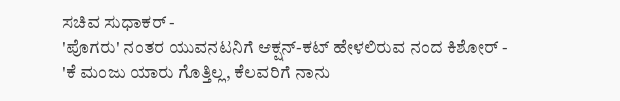ಸಚಿವ ಸುಧಾಕರ್ -
'ಪೊಗರು' ನಂತರ ಯುವನಟನಿಗೆ ಆಕ್ಷನ್-ಕಟ್ ಹೇಳಲಿರುವ ನಂದ ಕಿಶೋರ್ -
'ಕೆ ಮಂಜು ಯಾರು ಗೊತ್ತಿಲ್ಲ, ಕೆಲವರಿಗೆ ನಾನು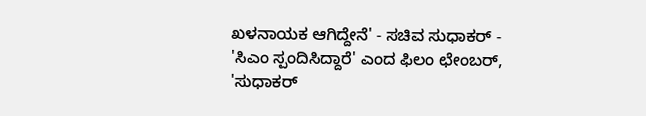ಖಳನಾಯಕ ಆಗಿದ್ದೇನೆ' - ಸಚಿವ ಸುಧಾಕರ್ -
'ಸಿಎಂ ಸ್ಪಂದಿಸಿದ್ದಾರೆ' ಎಂದ ಫಿಲಂ ಛೇಂಬರ್, 'ಸುಧಾಕರ್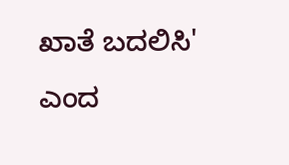ಖಾತೆ ಬದಲಿಸಿ' ಎಂದ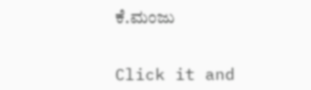ಕೆ.ಮಂಜು


Click it and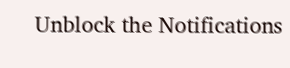Unblock the Notifications